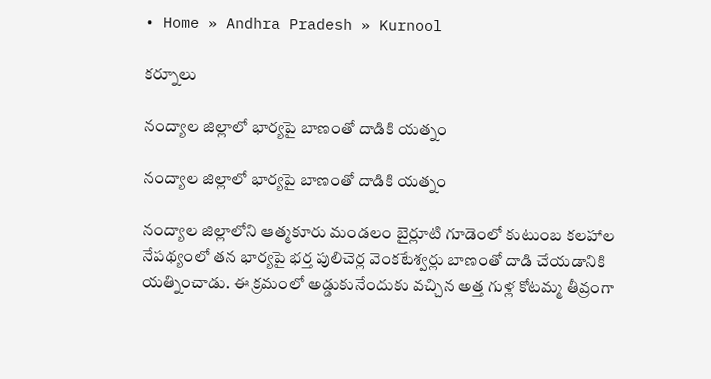• Home » Andhra Pradesh » Kurnool

కర్నూలు

నంద్యాల జిల్లాలో భార్యపై బాణంతో దాడికి యత్నం

నంద్యాల జిల్లాలో భార్యపై బాణంతో దాడికి యత్నం

నంద్యాల జిల్లాలోని ఆత్మకూరు మండలం బైర్లూటి గూడెంలో కుటుంబ కలహాల నేపథ్యంలో తన భార్యపై భర్త పులిచెర్ల వెంకటేశ్వర్లు బాణంతో దాడి చేయడానికి యత్నించాడు. ఈ క్రమంలో అడ్డుకునేందుకు వచ్చిన అత్త గుళ్ల కోటమ్మ తీవ్రంగా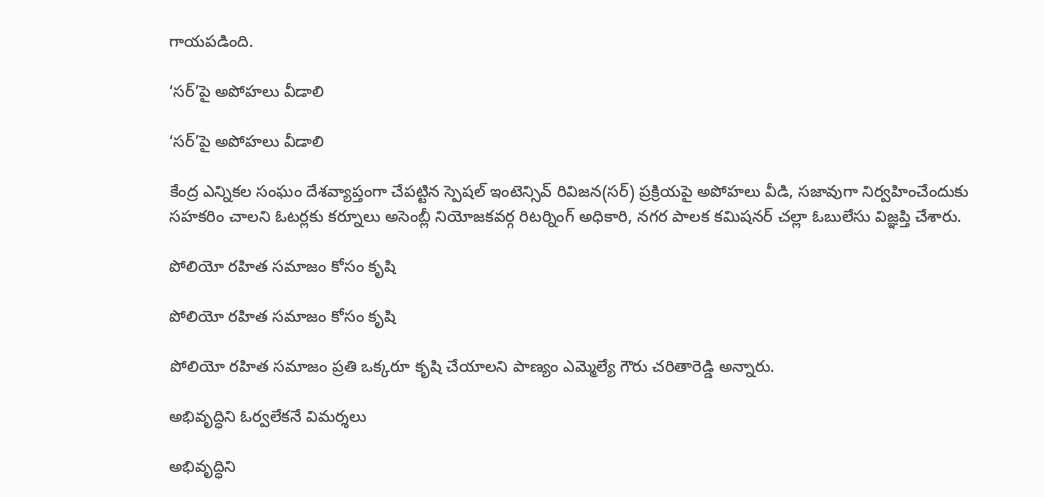గాయపడింది.

‘సర్‌’పై అపోహలు వీడాలి

‘సర్‌’పై అపోహలు వీడాలి

కేంద్ర ఎన్నికల సంఘం దేశవ్యాప్తంగా చేపట్టిన స్పెషల్‌ ఇంటెన్సివ్‌ రివిజన(సర్‌) ప్రక్రియపై అపోహలు వీడి, సజావుగా నిర్వహించేందుకు సహకరిం చాలని ఓటర్లకు కర్నూలు అసెంబ్లీ నియోజకవర్గ రిటర్నింగ్‌ అధికారి, నగర పాలక కమిషనర్‌ చల్లా ఓబులేసు విజ్ఞప్తి చేశారు.

పోలియో రహిత సమాజం కోసం కృషి

పోలియో రహిత సమాజం కోసం కృషి

పోలియో రహిత సమాజం ప్రతి ఒక్కరూ కృషి చేయాలని పాణ్యం ఎమ్మెల్యే గౌరు చరితారెడ్డి అన్నారు.

అభివృద్ధిని ఓర్వలేకనే విమర్శలు

అభివృద్ధిని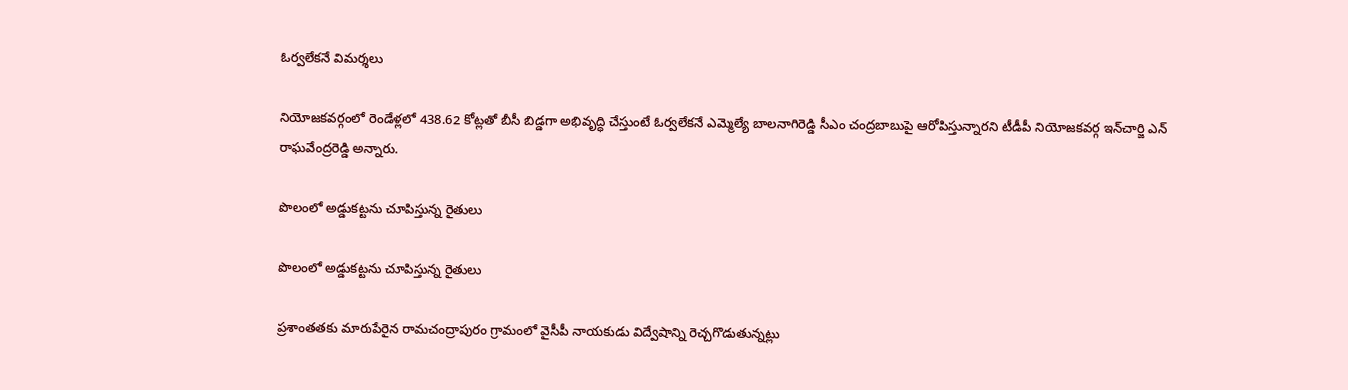ఓర్వలేకనే విమర్శలు

నియోజకవర్గంలో రెండేళ్లలో 438.62 కోట్లతో బీసీ బిడ్డగా అభివృద్ధి చేస్తుంటే ఓర్వలేకనే ఎమ్మెల్యే బాలనాగిరెడ్డి సీఎం చంద్రబాబుపై ఆరోపిస్తున్నారని టీడీపీ నియోజకవర్గ ఇన్‌చార్జి ఎన్‌ రాఘవేంద్రరెడ్డి అన్నారు.

పొలంలో అడ్డుకట్టను చూపిస్తున్న రైతులు

పొలంలో అడ్డుకట్టను చూపిస్తున్న రైతులు

ప్రశాంతతకు మారుపేరైన రామచంద్రాపురం గ్రామంలో వైసీపీ నాయకుడు విద్వేషాన్ని రెచ్చగొడుతున్నట్లు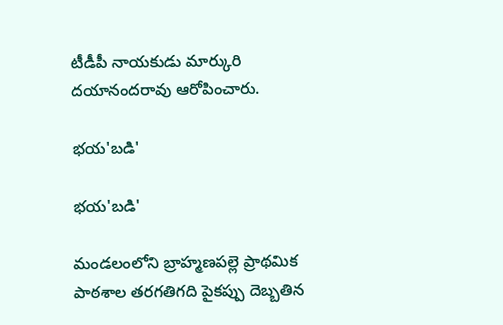టీడీపీ నాయకుడు మార్కురి దయానందరావు ఆరోపించారు.

భయ'బడి'

భయ'బడి'

మండలంలోని బ్రాహ్మణపల్లె ప్రాథమిక పాఠశాల తరగతిగది పైకప్పు దెబ్బతిన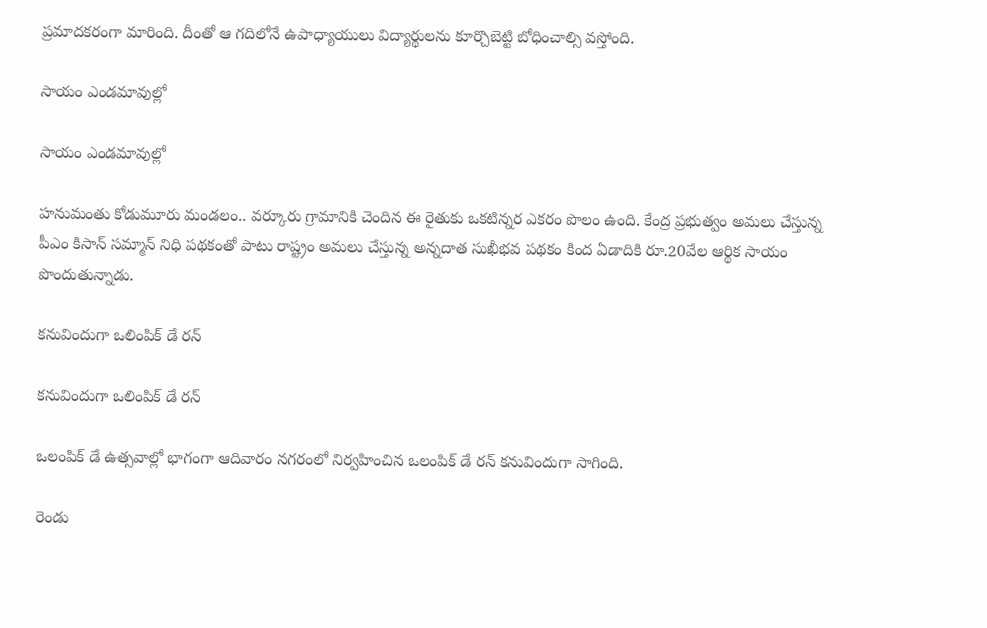ప్రమాదకరంగా మారింది. దీంతో ఆ గదిలోనే ఉపాధ్యాయులు విద్యార్థులను కూర్చొబెట్టి బోధించాల్సి వస్తోంది.

సాయం ఎండమావుల్లో

సాయం ఎండమావుల్లో

హనుమంతు కోడుమూరు మండలం.. వర్కూరు గ్రామానికి చెందిన ఈ రైతుకు ఒకటిన్నర ఎకరం పొలం ఉంది. కేంద్ర ప్రభుత్వం అమలు చేస్తున్న పీఎం కిసాన్‌ సమ్మాన్‌ నిధి పథకంతో పాటు రాష్ట్రం అమలు చేస్తున్న అన్నదాత సుఖీభవ పథకం కింద ఏడాదికి రూ.20వేల ఆర్థిక సాయం పొందుతున్నాడు.

కనువిందుగా ఒలింపిక్‌ డే రన్‌

కనువిందుగా ఒలింపిక్‌ డే రన్‌

ఒలంపిక్‌ డే ఉత్సవాల్లో భాగంగా ఆదివారం నగరంలో నిర్వహించిన ఒలంపిక్‌ డే రన్‌ కనువిందుగా సాగింది.

రెండు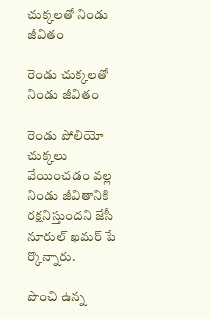చుక్కలతో నిండు జీవితం

రెండు చుక్కలతో నిండు జీవితం

రెండు పోలియో చుక్కలు వేయించడం వల్ల నిండు జీవితానికి రక్షనిస్తుందని జేసీ నూరుల్‌ ఖమర్‌ పే ర్కొన్నారు.

పొంచి ఉన్న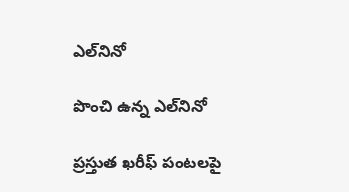ఎల్‌నినో

పొంచి ఉన్న ఎల్‌నినో

ప్రస్తుత ఖరీఫ్‌ పంటలపై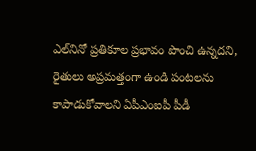ఎల్‌నినో ప్రతికూల ప్రభావం పొంచి ఉన్నదని, రైతులు అప్రమత్తంగా ఉండి పంటలను కాపాడుకోవాలని ఏపీఎంఐపీ పీడీ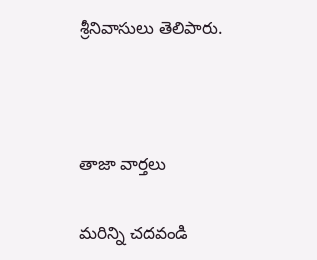శ్రీనివాసులు తెలిపారు.



తాజా వార్తలు

మరిన్ని చదవండి